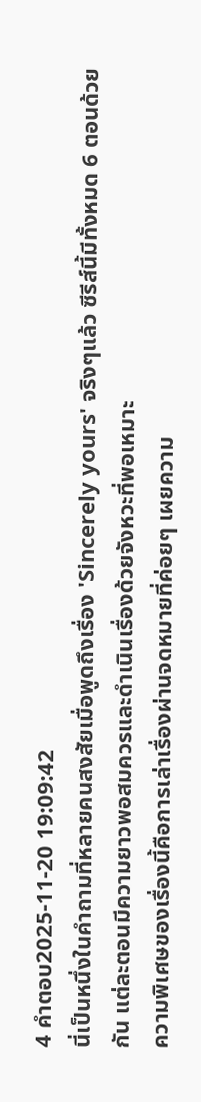4 คำตอบ2025-11-20 19:09:42
นี่เป็นหนึ่งในคำถามที่หลายคนสงสัยเมื่อพูดถึงเรื่อง 'Sincerely yours' จริงๆแล้ว ซีรีส์นี้มีทั้งหมด 6 ตอนด้วยกัน แต่ละตอนมีความยาวพอสมควรและดำเนินเรื่องด้วยจังหวะที่พอเหมาะ
ความพิเศษของเรื่องนี้คือการเล่าเรื่องผ่านจดหมายที่ค่อยๆ เผยความ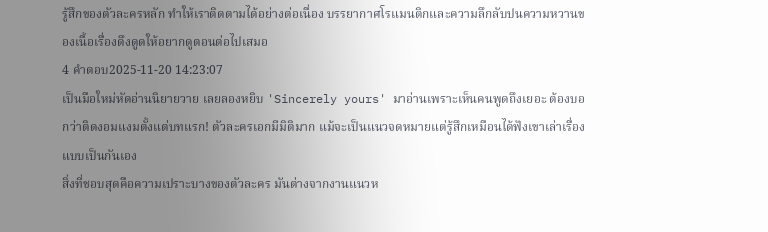รู้สึกของตัวละครหลัก ทำให้เราติดตามได้อย่างต่อเนื่อง บรรยากาศโรแมนติกและความลึกลับปนความหวานของเนื้อเรื่องดึงดูดให้อยากดูตอนต่อไปเสมอ
4 คำตอบ2025-11-20 14:23:07
เป็นมือใหม่หัดอ่านนิยายวาย เลยลองหยิบ 'Sincerely yours' มาอ่านเพราะเห็นคนพูดถึงเยอะ ต้องบอกว่าติดงอมแงมตั้งแต่บทแรก! ตัวละครเอกมีมิติมาก แม้จะเป็นแนวจดหมายแต่รู้สึกเหมือนได้ฟังเขาเล่าเรื่องแบบเป็นกันเอง
สิ่งที่ชอบสุดคือความเปราะบางของตัวละคร มันต่างจากงานแนวห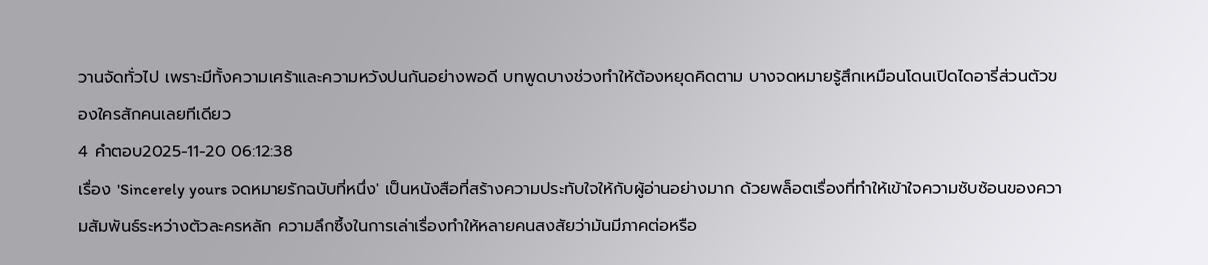วานจัดทั่วไป เพราะมีทั้งความเศร้าและความหวังปนกันอย่างพอดี บทพูดบางช่วงทำให้ต้องหยุดคิดตาม บางจดหมายรู้สึกเหมือนโดนเปิดไดอารี่ส่วนตัวของใครสักคนเลยทีเดียว
4 คำตอบ2025-11-20 06:12:38
เรื่อง 'Sincerely yours จดหมายรักฉบับที่หนึ่ง' เป็นหนังสือที่สร้างความประทับใจให้กับผู้อ่านอย่างมาก ด้วยพล็อตเรื่องที่ทำให้เข้าใจความซับซ้อนของความสัมพันธ์ระหว่างตัวละครหลัก ความลึกซึ้งในการเล่าเรื่องทำให้หลายคนสงสัยว่ามันมีภาคต่อหรือ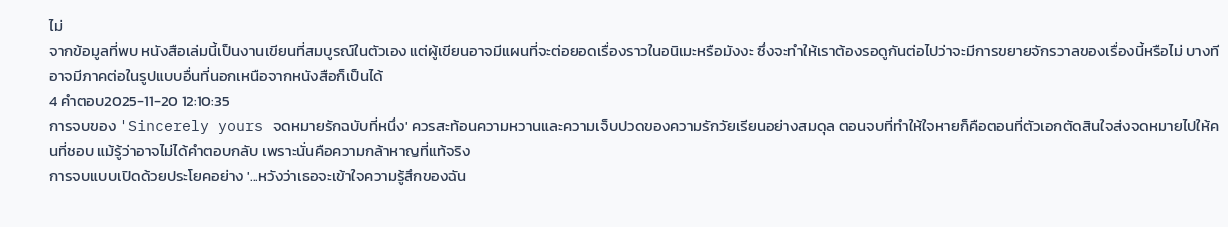ไม่
จากข้อมูลที่พบ หนังสือเล่มนี้เป็นงานเขียนที่สมบูรณ์ในตัวเอง แต่ผู้เขียนอาจมีแผนที่จะต่อยอดเรื่องราวในอนิเมะหรือมังงะ ซึ่งจะทำให้เราต้องรอดูกันต่อไปว่าจะมีการขยายจักรวาลของเรื่องนี้หรือไม่ บางทีอาจมีภาคต่อในรูปแบบอื่นที่นอกเหนือจากหนังสือก็เป็นได้
4 คำตอบ2025-11-20 12:10:35
การจบของ 'Sincerely yours จดหมายรักฉบับที่หนึ่ง' ควรสะท้อนความหวานและความเจ็บปวดของความรักวัยเรียนอย่างสมดุล ตอนจบที่ทำให้ใจหายก็คือตอนที่ตัวเอกตัดสินใจส่งจดหมายไปให้คนที่ชอบ แม้รู้ว่าอาจไม่ได้คำตอบกลับ เพราะนั่นคือความกล้าหาญที่แท้จริง
การจบแบบเปิดด้วยประโยคอย่าง '...หวังว่าเธอจะเข้าใจความรู้สึกของฉัน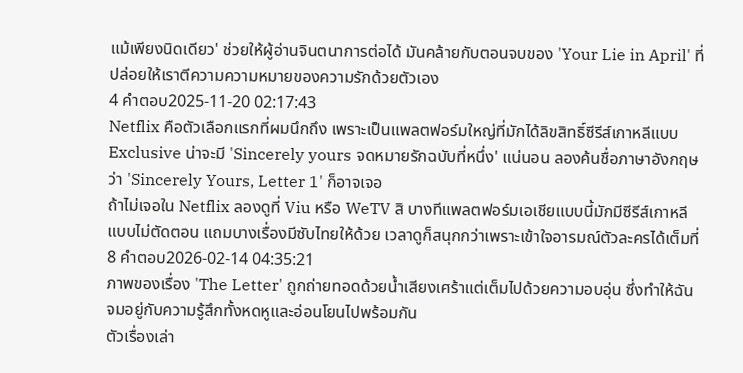แม้เพียงนิดเดียว' ช่วยให้ผู้อ่านจินตนาการต่อได้ มันคล้ายกับตอนจบของ 'Your Lie in April' ที่ปล่อยให้เราตีความความหมายของความรักด้วยตัวเอง
4 คำตอบ2025-11-20 02:17:43
Netflix คือตัวเลือกแรกที่ผมนึกถึง เพราะเป็นแพลตฟอร์มใหญ่ที่มักได้ลิขสิทธิ์ซีรีส์เกาหลีแบบ Exclusive น่าจะมี 'Sincerely yours จดหมายรักฉบับที่หนึ่ง' แน่นอน ลองค้นชื่อภาษาอังกฤษว่า 'Sincerely Yours, Letter 1' ก็อาจเจอ
ถ้าไม่เจอใน Netflix ลองดูที่ Viu หรือ WeTV สิ บางทีแพลตฟอร์มเอเชียแบบนี้มักมีซีรีส์เกาหลีแบบไม่ตัดตอน แถมบางเรื่องมีซับไทยให้ด้วย เวลาดูก็สนุกกว่าเพราะเข้าใจอารมณ์ตัวละครได้เต็มที่
8 คำตอบ2026-02-14 04:35:21
ภาพของเรื่อง 'The Letter' ถูกถ่ายทอดด้วยน้ำเสียงเศร้าแต่เต็มไปด้วยความอบอุ่น ซึ่งทำให้ฉันจมอยู่กับความรู้สึกทั้งหดหูและอ่อนโยนไปพร้อมกัน
ตัวเรื่องเล่า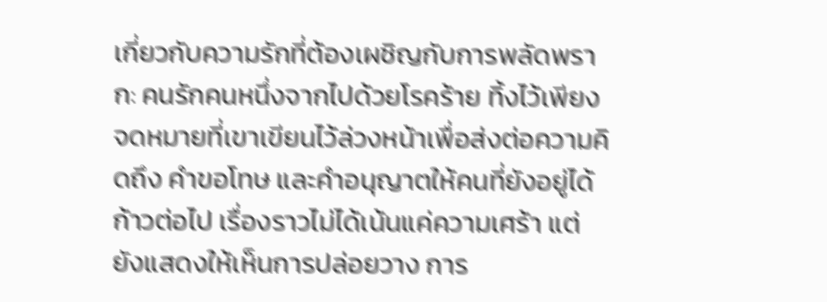เกี่ยวกับความรักที่ต้องเผชิญกับการพลัดพราก: คนรักคนหนึ่งจากไปด้วยโรคร้าย ทิ้งไว้เพียงจดหมายที่เขาเขียนไว้ล่วงหน้าเพื่อส่งต่อความคิดถึง คำขอโทษ และคำอนุญาตให้คนที่ยังอยู่ได้ก้าวต่อไป เรื่องราวไม่ได้เน้นแค่ความเศร้า แต่ยังแสดงให้เห็นการปล่อยวาง การ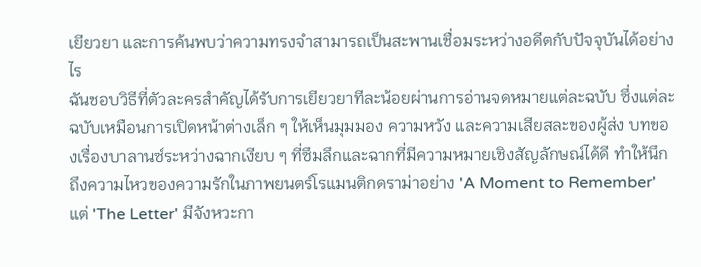เยียวยา และการค้นพบว่าความทรงจำสามารถเป็นสะพานเชื่อมระหว่างอดีตกับปัจจุบันได้อย่างไร
ฉันชอบวิธีที่ตัวละครสำคัญได้รับการเยียวยาทีละน้อยผ่านการอ่านจดหมายแต่ละฉบับ ซึ่งแต่ละฉบับเหมือนการเปิดหน้าต่างเล็ก ๆ ให้เห็นมุมมอง ความหวัง และความเสียสละของผู้ส่ง บทของเรื่องบาลานซ์ระหว่างฉากเงียบ ๆ ที่ซึมลึกและฉากที่มีความหมายเชิงสัญลักษณ์ได้ดี ทำให้นึกถึงความไหวของความรักในภาพยนตร์โรแมนติกดราม่าอย่าง 'A Moment to Remember' แต่ 'The Letter' มีจังหวะกา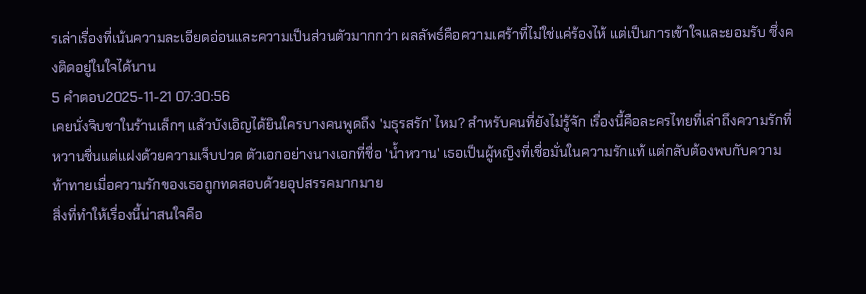รเล่าเรื่องที่เน้นความละเอียดอ่อนและความเป็นส่วนตัวมากกว่า ผลลัพธ์คือความเศร้าที่ไม่ใช่แค่ร้องไห้ แต่เป็นการเข้าใจและยอมรับ ซึ่งคงติดอยู่ในใจได้นาน
5 คำตอบ2025-11-21 07:30:56
เคยนั่งจิบชาในร้านเล็กๆ แล้วบังเอิญได้ยินใครบางคนพูดถึง 'มธุรสรัก' ไหม? สำหรับคนที่ยังไม่รู้จัก เรื่องนี้คือละครไทยที่เล่าถึงความรักที่หวานชื่นแต่แฝงด้วยความเจ็บปวด ตัวเอกอย่างนางเอกที่ชื่อ 'น้ำหวาน' เธอเป็นผู้หญิงที่เชื่อมั่นในความรักแท้ แต่กลับต้องพบกับความท้าทายเมื่อความรักของเธอถูกทดสอบด้วยอุปสรรคมากมาย
สิ่งที่ทำให้เรื่องนี้น่าสนใจคือ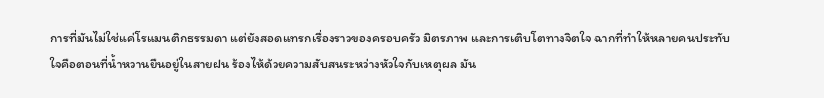การที่มันไม่ใช่แค่โรแมนติกธรรมดา แต่ยังสอดแทรกเรื่องราวของครอบครัว มิตรภาพ และการเติบโตทางจิตใจ ฉากที่ทำให้หลายคนประทับใจคือตอนที่น้ำหวานยืนอยู่ในสายฝน ร้องไห้ด้วยความสับสนระหว่างหัวใจกับเหตุผล มัน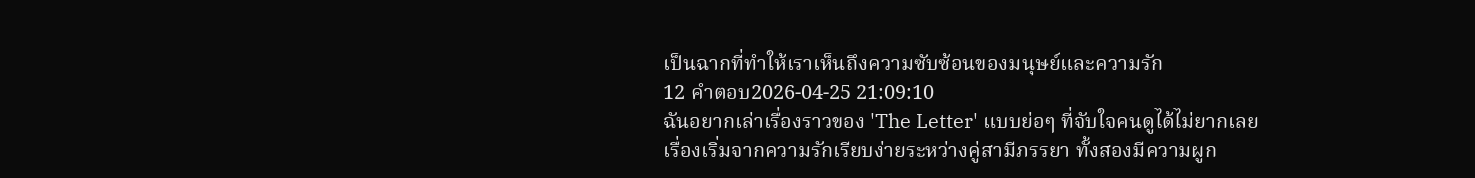เป็นฉากที่ทำให้เราเห็นถึงความซับซ้อนของมนุษย์และความรัก
12 คำตอบ2026-04-25 21:09:10
ฉันอยากเล่าเรื่องราวของ 'The Letter' แบบย่อๆ ที่จับใจคนดูได้ไม่ยากเลย
เรื่องเริ่มจากความรักเรียบง่ายระหว่างคู่สามีภรรยา ทั้งสองมีความผูก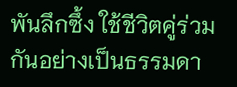พันลึกซึ้ง ใช้ชีวิตคู่ร่วมกันอย่างเป็นธรรมดา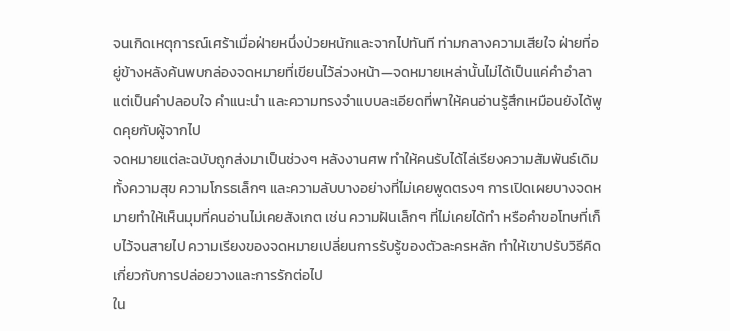จนเกิดเหตุการณ์เศร้าเมื่อฝ่ายหนึ่งป่วยหนักและจากไปทันที ท่ามกลางความเสียใจ ฝ่ายที่อยู่ข้างหลังค้นพบกล่องจดหมายที่เขียนไว้ล่วงหน้า—จดหมายเหล่านั้นไม่ได้เป็นแค่คำอำลา แต่เป็นคำปลอบใจ คำแนะนำ และความทรงจำแบบละเอียดที่พาให้คนอ่านรู้สึกเหมือนยังได้พูดคุยกับผู้จากไป
จดหมายแต่ละฉบับถูกส่งมาเป็นช่วงๆ หลังงานศพ ทำให้คนรับได้ไล่เรียงความสัมพันธ์เดิม ทั้งความสุข ความโกรธเล็กๆ และความลับบางอย่างที่ไม่เคยพูดตรงๆ การเปิดเผยบางจดหมายทำให้เห็นมุมที่คนอ่านไม่เคยสังเกต เช่น ความฝันเล็กๆ ที่ไม่เคยได้ทำ หรือคำขอโทษที่เก็บไว้จนสายไป ความเรียงของจดหมายเปลี่ยนการรับรู้ของตัวละครหลัก ทำให้เขาปรับวิธีคิดเกี่ยวกับการปล่อยวางและการรักต่อไป
ใน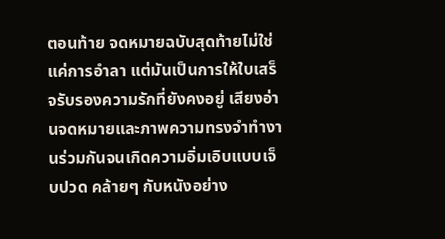ตอนท้าย จดหมายฉบับสุดท้ายไม่ใช่แค่การอำลา แต่มันเป็นการให้ใบเสร็จรับรองความรักที่ยังคงอยู่ เสียงอ่านจดหมายและภาพความทรงจำทำงานร่วมกันจนเกิดความอิ่มเอิบแบบเจ็บปวด คล้ายๆ กับหนังอย่าง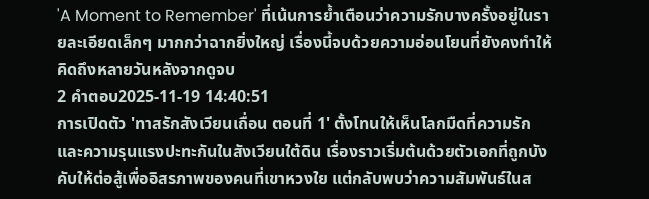'A Moment to Remember' ที่เน้นการย้ำเตือนว่าความรักบางครั้งอยู่ในรายละเอียดเล็กๆ มากกว่าฉากยิ่งใหญ่ เรื่องนี้จบด้วยความอ่อนโยนที่ยังคงทำให้คิดถึงหลายวันหลังจากดูจบ
2 คำตอบ2025-11-19 14:40:51
การเปิดตัว 'ทาสรักสังเวียนเถื่อน ตอนที่ 1' ตั้งโทนให้เห็นโลกมืดที่ความรักและความรุนแรงปะทะกันในสังเวียนใต้ดิน เรื่องราวเริ่มต้นด้วยตัวเอกที่ถูกบังคับให้ต่อสู้เพื่ออิสรภาพของคนที่เขาหวงใย แต่กลับพบว่าความสัมพันธ์ในส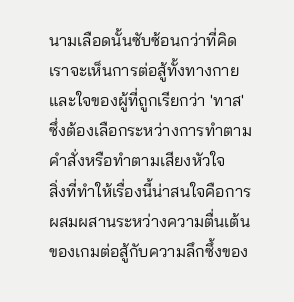นามเลือดนั้นซับซ้อนกว่าที่คิด เราจะเห็นการต่อสู้ทั้งทางกายและใจของผู้ที่ถูกเรียกว่า 'ทาส' ซึ่งต้องเลือกระหว่างการทำตามคำสั่งหรือทำตามเสียงหัวใจ
สิ่งที่ทำให้เรื่องนี้น่าสนใจคือการผสมผสานระหว่างความตื่นเต้นของเกมต่อสู้กับความลึกซึ้งของ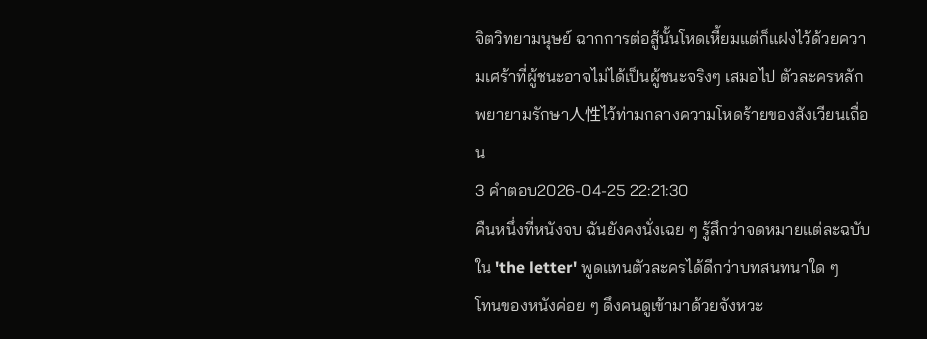จิตวิทยามนุษย์ ฉากการต่อสู้นั้นโหดเหี้ยมแต่ก็แฝงไว้ด้วยความเศร้าที่ผู้ชนะอาจไม่ได้เป็นผู้ชนะจริงๆ เสมอไป ตัวละครหลักพยายามรักษา人性ไว้ท่ามกลางความโหดร้ายของสังเวียนเถื่อน
3 คำตอบ2026-04-25 22:21:30
คืนหนึ่งที่หนังจบ ฉันยังคงนั่งเฉย ๆ รู้สึกว่าจดหมายแต่ละฉบับใน 'the letter' พูดแทนตัวละครได้ดีกว่าบทสนทนาใด ๆ
โทนของหนังค่อย ๆ ดึงคนดูเข้ามาด้วยจังหวะ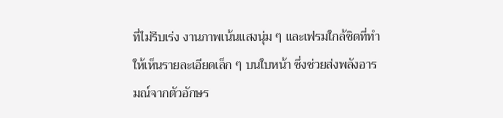ที่ไม่รีบเร่ง งานภาพเน้นแสงนุ่ม ๆ และเฟรมใกล้ชิดที่ทำให้เห็นรายละเอียดเล็ก ๆ บนใบหน้า ซึ่งช่วยส่งพลังอารมณ์จากตัวอักษร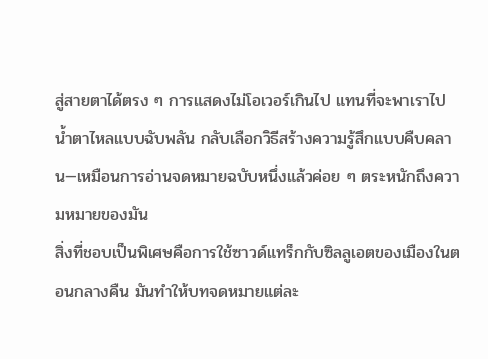สู่สายตาได้ตรง ๆ การแสดงไม่โอเวอร์เกินไป แทนที่จะพาเราไปน้ำตาไหลแบบฉับพลัน กลับเลือกวิธีสร้างความรู้สึกแบบคืบคลาน—เหมือนการอ่านจดหมายฉบับหนึ่งแล้วค่อย ๆ ตระหนักถึงความหมายของมัน
สิ่งที่ชอบเป็นพิเศษคือการใช้ซาวด์แทร็กกับซิลลูเอตของเมืองในตอนกลางคืน มันทำให้บทจดหมายแต่ละ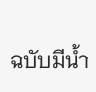ฉบับมีน้ำ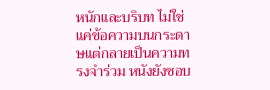หนักและบริบท ไม่ใช่แค่ข้อความบนกระดาษแต่กลายเป็นความทรงจำร่วม หนังยังชอบ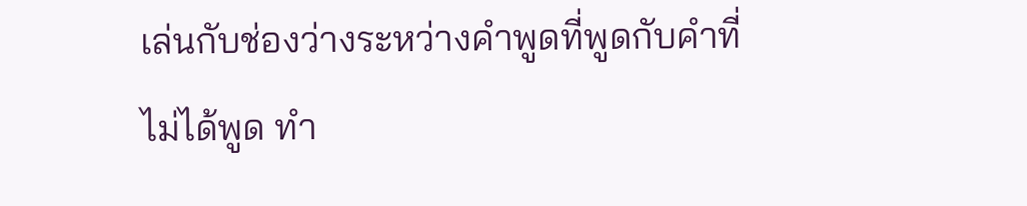เล่นกับช่องว่างระหว่างคำพูดที่พูดกับคำที่ไม่ได้พูด ทำ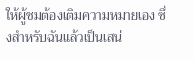ให้ผู้ชมต้องเติมความหมายเอง ซึ่งสำหรับฉันแล้วเป็นเสน่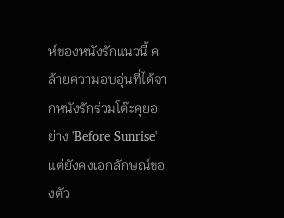ห์ของหนังรักแนวนี้ คล้ายความอบอุ่นที่ได้จากหนังรักร่วมโต๊ะคุยอย่าง 'Before Sunrise' แต่ยังคงเอกลักษณ์ของตัว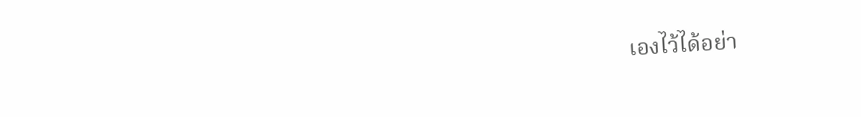เองไว้ได้อย่า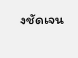งชัดเจน